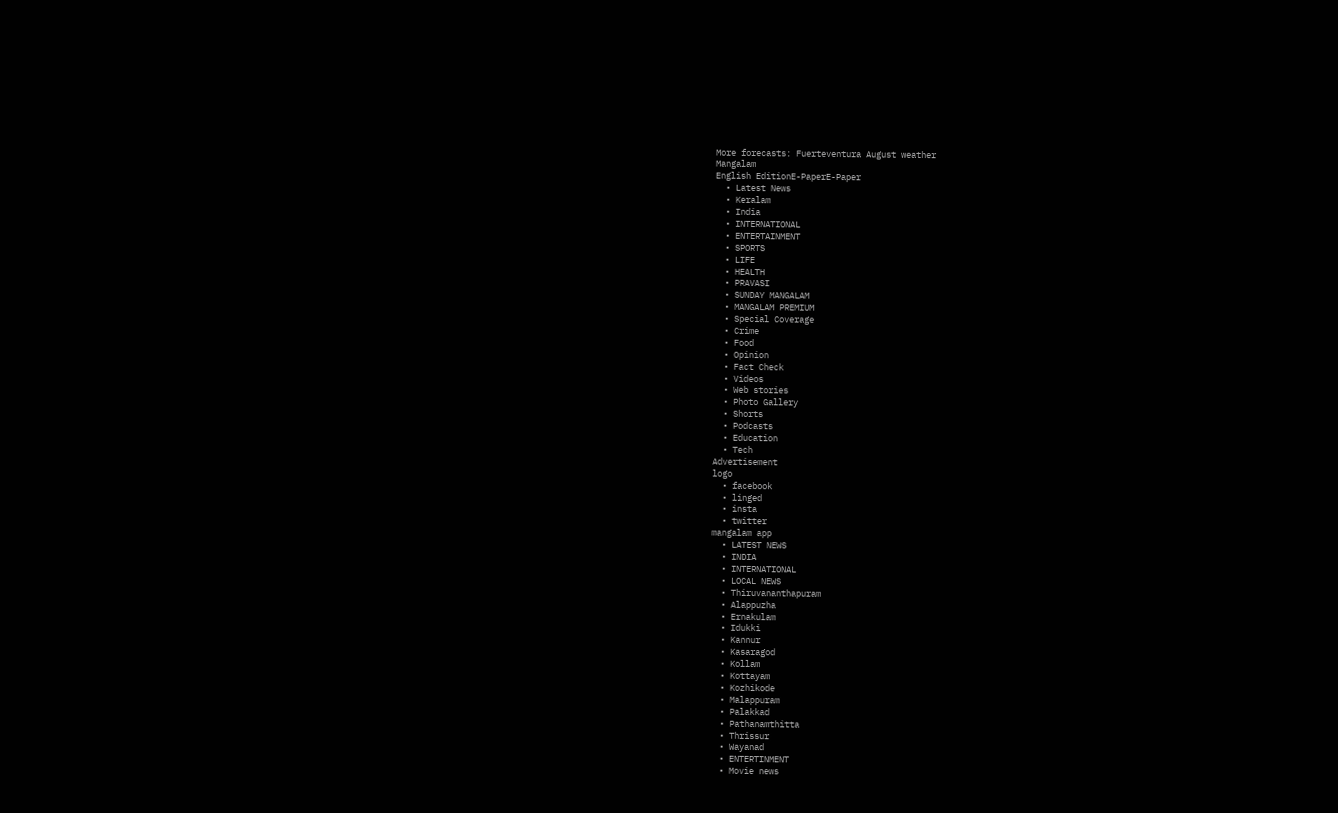More forecasts: Fuerteventura August weather
Mangalam
English EditionE-PaperE-Paper
  • Latest News
  • Keralam
  • India
  • INTERNATIONAL
  • ENTERTAINMENT
  • SPORTS
  • LIFE
  • HEALTH
  • PRAVASI
  • SUNDAY MANGALAM
  • MANGALAM PREMIUM
  • Special Coverage
  • Crime
  • Food
  • Opinion
  • Fact Check
  • Videos
  • Web stories
  • Photo Gallery
  • Shorts
  • Podcasts
  • Education
  • Tech
Advertisement
logo
  • facebook
  • linged
  • insta
  • twitter
mangalam app
  • LATEST NEWS
  • INDIA
  • INTERNATIONAL
  • LOCAL NEWS
  • Thiruvananthapuram
  • Alappuzha
  • Ernakulam
  • Idukki
  • Kannur
  • Kasaragod
  • Kollam
  • Kottayam
  • Kozhikode
  • Malappuram
  • Palakkad
  • Pathanamthitta
  • Thrissur
  • Wayanad
  • ENTERTINMENT
  • Movie news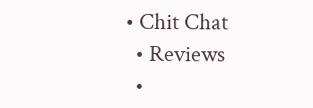• Chit Chat
  • Reviews
  •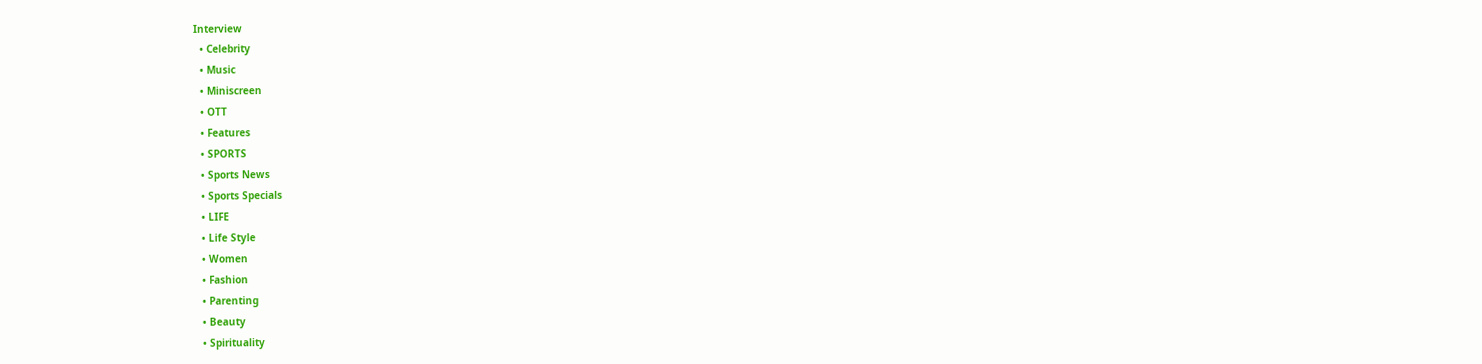Interview
  • Celebrity
  • Music
  • Miniscreen
  • OTT
  • Features
  • SPORTS
  • Sports News
  • Sports Specials
  • LIFE
  • Life Style
  • Women
  • Fashion
  • Parenting
  • Beauty
  • Spirituality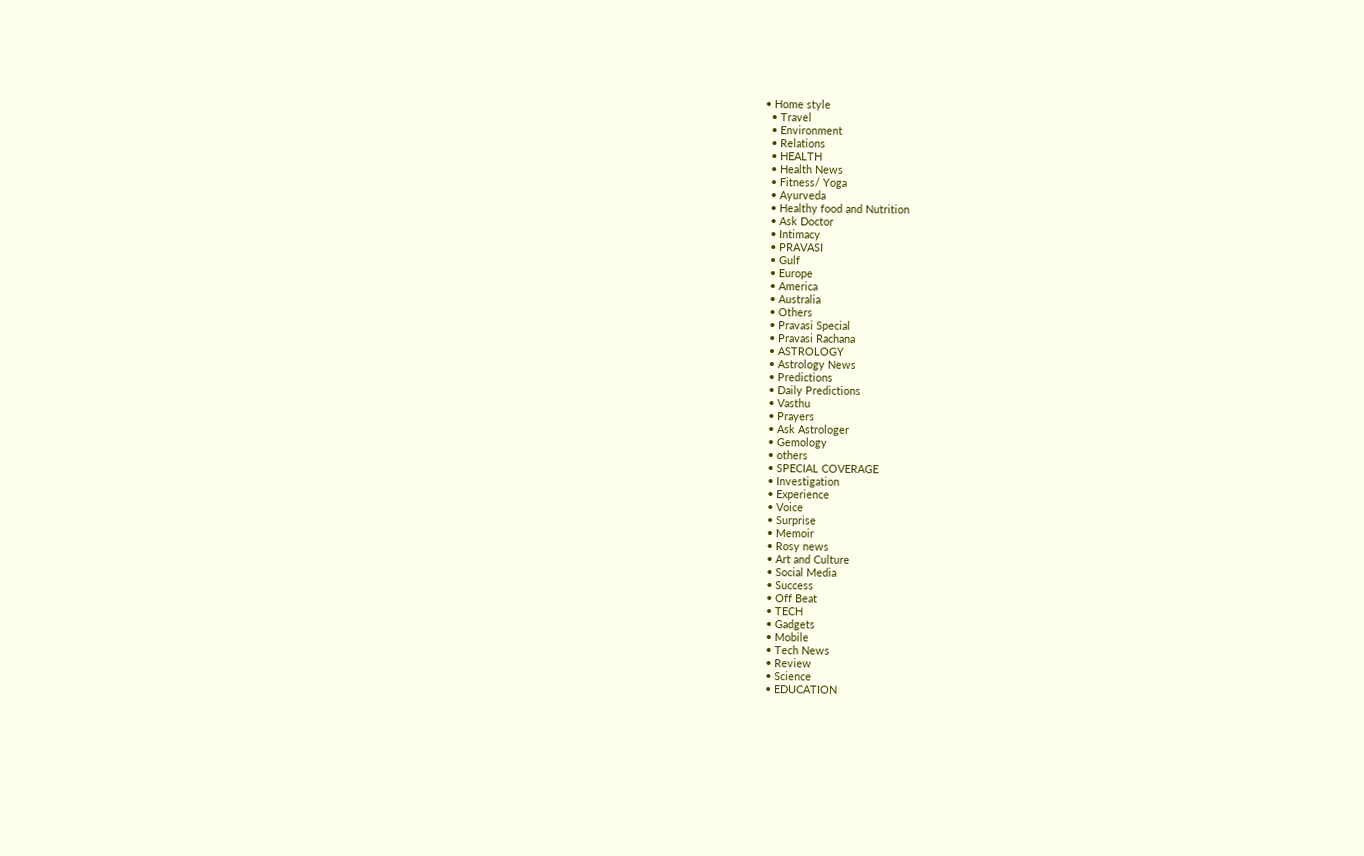• Home style
  • Travel
  • Environment
  • Relations
  • HEALTH
  • Health News
  • Fitness/ Yoga
  • Ayurveda
  • Healthy food and Nutrition
  • Ask Doctor
  • Intimacy
  • PRAVASI
  • Gulf
  • Europe
  • America
  • Australia
  • Others
  • Pravasi Special
  • Pravasi Rachana
  • ASTROLOGY
  • Astrology News
  • Predictions
  • Daily Predictions
  • Vasthu
  • Prayers
  • Ask Astrologer
  • Gemology
  • others
  • SPECIAL COVERAGE
  • Investigation
  • Experience
  • Voice
  • Surprise
  • Memoir
  • Rosy news
  • Art and Culture
  • Social Media
  • Success
  • Off Beat
  • TECH
  • Gadgets
  • Mobile
  • Tech News
  • Review
  • Science
  • EDUCATION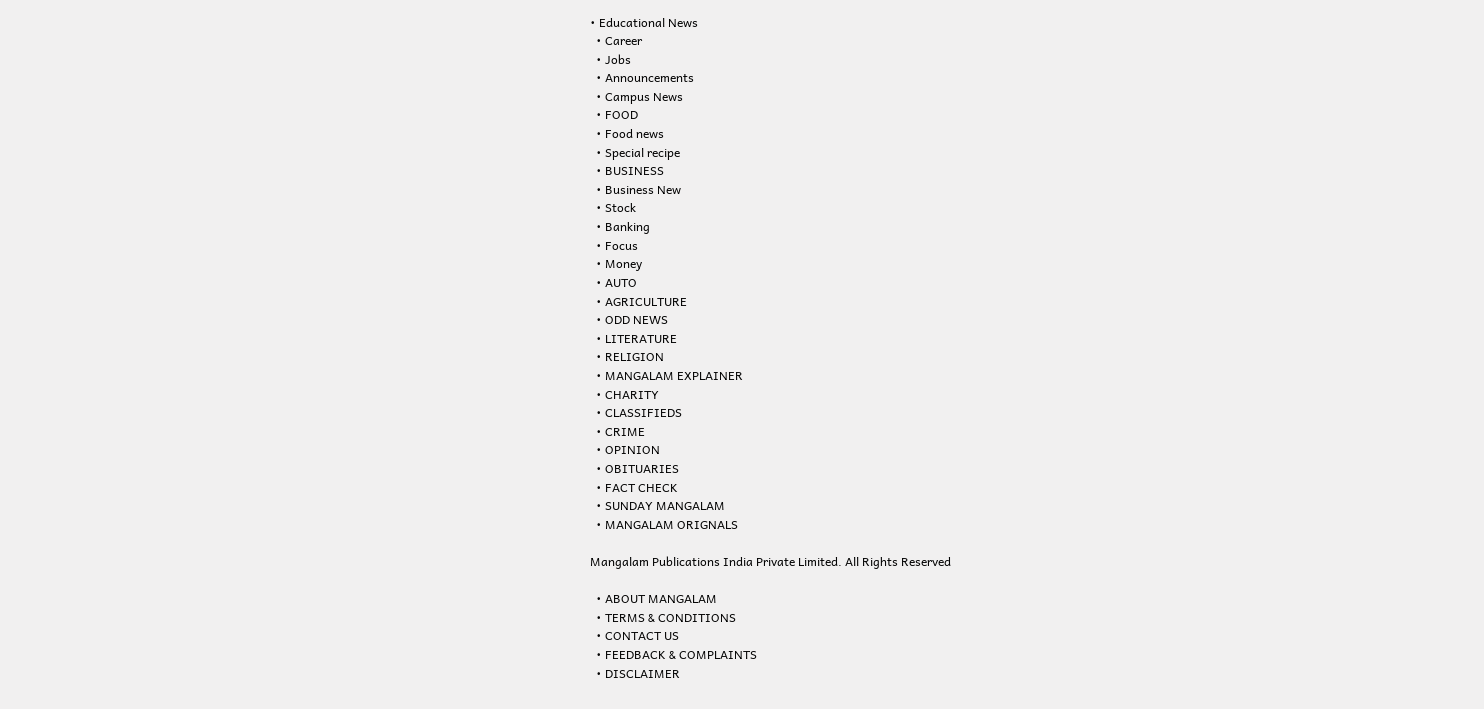• Educational News
  • Career
  • Jobs
  • Announcements
  • Campus News
  • FOOD
  • Food news
  • Special recipe
  • BUSINESS
  • Business New
  • Stock
  • Banking
  • Focus
  • Money
  • AUTO
  • AGRICULTURE
  • ODD NEWS
  • LITERATURE
  • RELIGION
  • MANGALAM EXPLAINER
  • CHARITY
  • CLASSIFIEDS
  • CRIME
  • OPINION
  • OBITUARIES
  • FACT CHECK
  • SUNDAY MANGALAM
  • MANGALAM ORIGNALS

Mangalam Publications India Private Limited. All Rights Reserved

  • ABOUT MANGALAM
  • TERMS & CONDITIONS
  • CONTACT US
  • FEEDBACK & COMPLAINTS
  • DISCLAIMER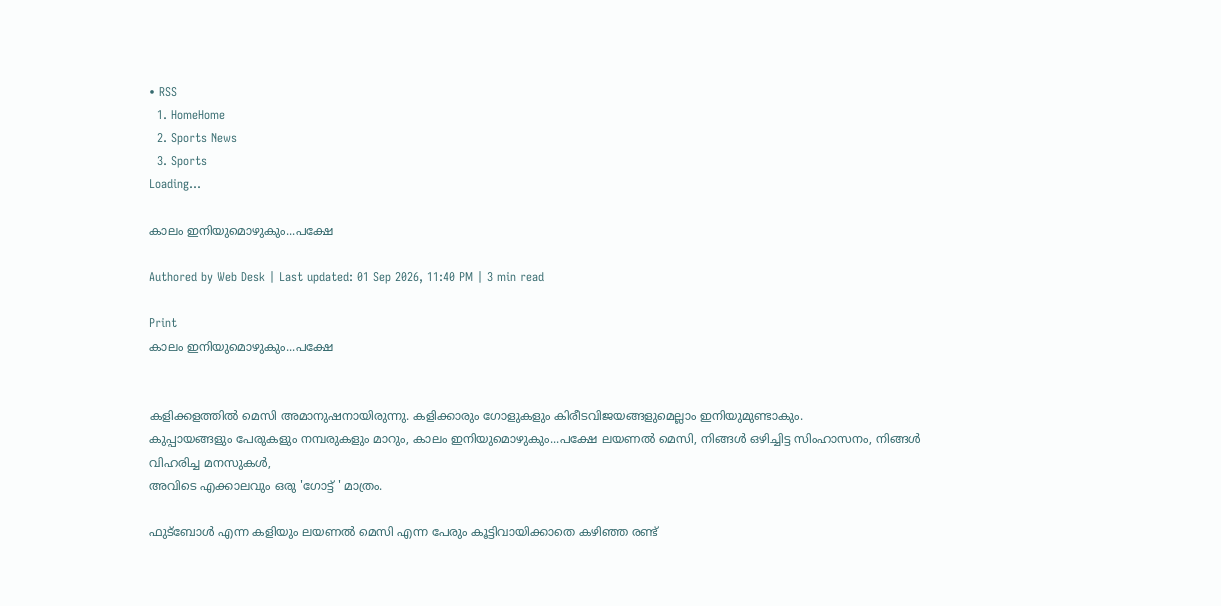• RSS
  1. HomeHome
  2. Sports News
  3. Sports
Loading...

കാലം ഇനിയുമൊഴുകും...പക്ഷേ

Authored by Web Desk | Last updated: 01 Sep 2026, 11:40 PM | 3 min read

Print
കാലം ഇനിയുമൊഴുകും...പക്ഷേ


കളിക്കളത്തില്‍ മെസി അമാനുഷനായിരുന്നു. കളിക്കാരും ഗോളുകളും കിരീടവിജയങ്ങളുമെല്ലാം ഇനിയുമുണ്ടാകും.
കുപ്പായങ്ങളും പേരുകളും നമ്പരുകളും മാറും, കാലം ഇനിയുമൊഴുകും...പക്ഷേ ലയണല്‍ മെസി, നിങ്ങള്‍ ഒഴിച്ചിട്ട സിംഹാസനം, നിങ്ങള്‍ വിഹരിച്ച മനസുകള്‍,
അവിടെ എക്കാലവും ഒരു 'ഗോട്ട്‌ ' മാത്രം.

ഫുട്‌ബോള്‍ എന്ന കളിയും ലയണല്‍ മെസി എന്ന പേരും കൂട്ടിവായിക്കാതെ കഴിഞ്ഞ രണ്ട്‌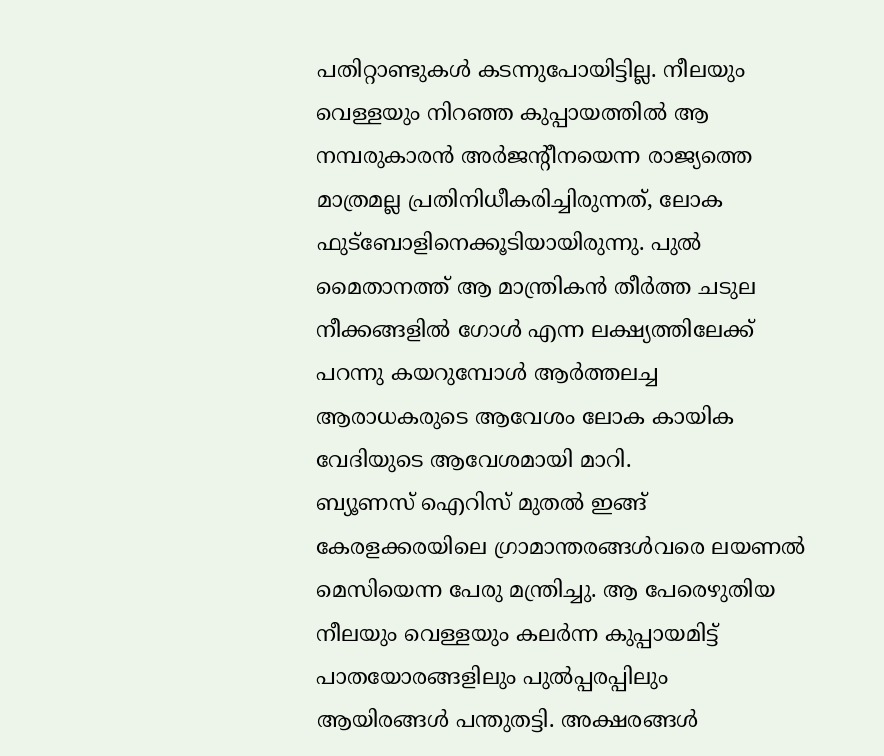പതിറ്റാണ്ടുകള്‍ കടന്നുപോയിട്ടില്ല. നീലയും വെള്ളയും നിറഞ്ഞ കുപ്പായത്തില്‍ ആ നമ്പരുകാരന്‍ അര്‍ജന്റീനയെന്ന രാജ്യത്തെ മാത്രമല്ല പ്രതിനിധീകരിച്ചിരുന്നത്‌, ലോക ഫുട്‌ബോളിനെക്കൂടിയായിരുന്നു. പുല്‍ മൈതാനത്ത്‌ ആ മാന്ത്രികന്‍ തീര്‍ത്ത ചടുല നീക്കങ്ങളില്‍ ഗോള്‍ എന്ന ലക്ഷ്യത്തിലേക്ക്‌ പറന്നു കയറുമ്പോള്‍ ആര്‍ത്തലച്ച ആരാധകരുടെ ആവേശം ലോക കായിക വേദിയുടെ ആവേശമായി മാറി.
ബ്യൂണസ്‌ ഐറിസ്‌ മുതല്‍ ഇങ്ങ്‌ കേരളക്കരയിലെ ഗ്രാമാന്തരങ്ങള്‍വരെ ലയണല്‍ മെസിയെന്ന പേരു മന്ത്രിച്ചു. ആ പേരെഴുതിയ നീലയും വെള്ളയും കലര്‍ന്ന കുപ്പായമിട്ട്‌ പാതയോരങ്ങളിലും പുല്‍പ്പരപ്പിലും ആയിരങ്ങള്‍ പന്തുതട്ടി. അക്ഷരങ്ങള്‍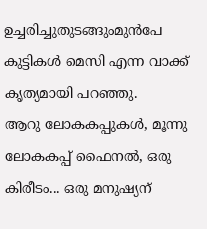ഉച്ചരിച്ചുതുടങ്ങുംമുന്‍പേ കുട്ടികള്‍ മെസി എന്ന വാക്ക്‌ കൃത്യമായി പറഞ്ഞു.
ആറു ലോകകപ്പുകള്‍, മൂന്നു ലോകകപ്പ്‌ ഫൈനല്‍, ഒരു കിരീടം... ഒരു മനുഷ്യന്‌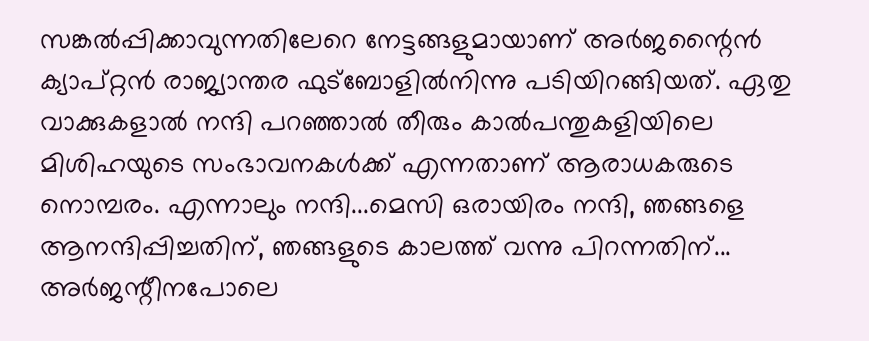സങ്കല്‍പ്പിക്കാവുന്നതിലേറെ നേട്ടങ്ങളുമായാണ്‌ അര്‍ജന്റൈന്‍ ക്യാപ്‌റ്റന്‍ രാജ്യാന്തര ഫുട്‌ബോളില്‍നിന്നു പടിയിറങ്ങിയത്‌. ഏതു വാക്കുകളാല്‍ നന്ദി പറഞ്ഞാല്‍ തീരും കാല്‍പന്തുകളിയിലെ മിശിഹയുടെ സംഭാവനകള്‍ക്ക്‌ എന്നതാണ്‌ ആരാധകരുടെ നൊമ്പരം. എന്നാലും നന്ദി...മെസി ഒരായിരം നന്ദി, ഞങ്ങളെ ആനന്ദിപ്പിച്ചതിന്‌, ഞങ്ങളുടെ കാലത്ത്‌ വന്നു പിറന്നതിന്‌...
അര്‍ജന്റീനപോലെ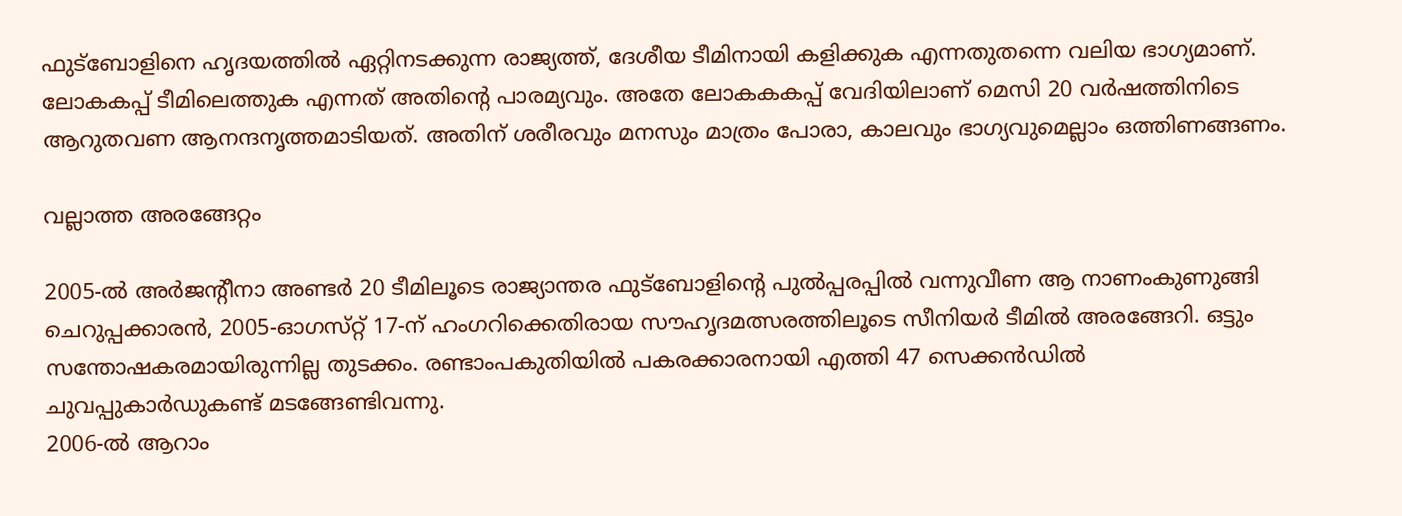ഫുട്‌ബോളിനെ ഹൃദയത്തില്‍ ഏറ്റിനടക്കുന്ന രാജ്യത്ത്‌, ദേശീയ ടീമിനായി കളിക്കുക എന്നതുതന്നെ വലിയ ഭാഗ്യമാണ്‌. ലോകകപ്പ്‌ ടീമിലെത്തുക എന്നത്‌ അതിന്റെ പാരമ്യവും. അതേ ലോകകകപ്പ്‌ വേദിയിലാണ്‌ മെസി 20 വര്‍ഷത്തിനിടെ ആറുതവണ ആനന്ദനൃത്തമാടിയത്‌. അതിന്‌ ശരീരവും മനസും മാത്രം പോരാ, കാലവും ഭാഗ്യവുമെല്ലാം ഒത്തിണങ്ങണം.

വല്ലാത്ത അരങ്ങേറ്റം

2005-ല്‍ അര്‍ജന്റീനാ അണ്ടര്‍ 20 ടീമിലൂടെ രാജ്യാന്തര ഫുട്‌ബോളിന്റെ പുല്‍പ്പരപ്പില്‍ വന്നുവീണ ആ നാണംകുണുങ്ങി ചെറുപ്പക്കാരന്‍, 2005-ഓഗസ്‌റ്റ് 17-ന്‌ ഹംഗറിക്കെതിരായ സൗഹൃദമത്സരത്തിലൂടെ സീനിയര്‍ ടീമില്‍ അരങ്ങേറി. ഒട്ടും സന്തോഷകരമായിരുന്നില്ല തുടക്കം. രണ്ടാംപകുതിയില്‍ പകരക്കാരനായി എത്തി 47 സെക്കന്‍ഡില്‍ ചുവപ്പുകാര്‍ഡുകണ്ട്‌ മടങ്ങേണ്ടിവന്നു.
2006-ല്‍ ആറാം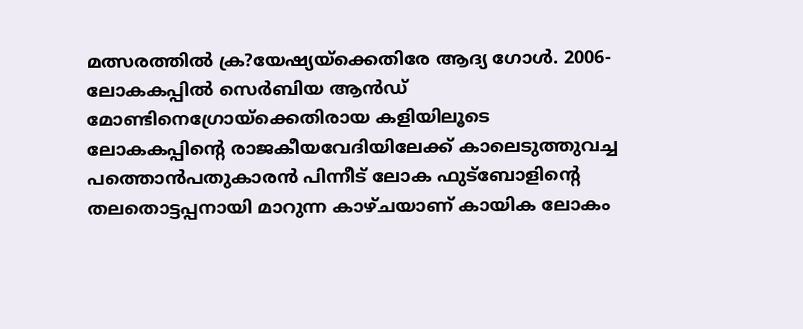മത്സരത്തില്‍ ക്ര?യേഷ്യയ്‌ക്കെതിരേ ആദ്യ ഗോള്‍. 2006-ലോകകപ്പില്‍ സെര്‍ബിയ ആന്‍ഡ്‌ മോണ്ടിനെഗ്രോയ്‌ക്കെതിരായ കളിയിലൂടെ ലോകകപ്പിന്റെ രാജകീയവേദിയിലേക്ക്‌ കാലെടുത്തുവച്ച പത്തൊന്‍പതുകാരന്‍ പിന്നീട്‌ ലോക ഫുട്‌ബോളിന്റെ തലതൊട്ടപ്പനായി മാറുന്ന കാഴ്‌ചയാണ്‌ കായിക ലോകം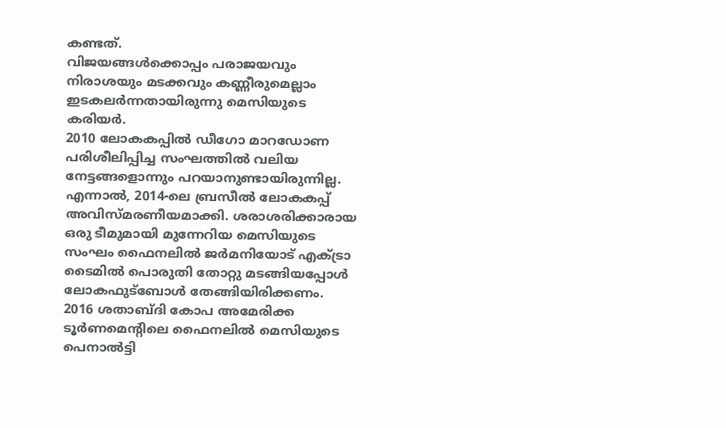കണ്ടത്‌.
വിജയങ്ങള്‍ക്കൊപ്പം പരാജയവും നിരാശയും മടക്കവും കണ്ണീരുമെല്ലാം ഇടകലര്‍ന്നതായിരുന്നു മെസിയുടെ കരിയര്‍.
2010 ലോകകപ്പില്‍ ഡീഗോ മാറഡോണ പരിശീലിപ്പിച്ച സംഘത്തില്‍ വലിയ നേട്ടങ്ങളൊന്നും പറയാനുണ്ടായിരുന്നില്ല. എന്നാല്‍, 2014-ലെ ബ്രസീല്‍ ലോകകപ്പ്‌ അവിസ്‌മരണീയമാക്കി. ശരാശരിക്കാരായ ഒരു ടീമുമായി മുന്നേറിയ മെസിയുടെ സംഘം ഫൈനലില്‍ ജര്‍മനിയോട്‌ എക്‌ട്രാ ടൈമില്‍ പൊരുതി തോറ്റു മടങ്ങിയപ്പോള്‍ ലോകഫുട്‌ബോള്‍ തേങ്ങിയിരിക്കണം.
2016 ശതാബ്‌ദി കോപ അമേരിക്ക ടൂര്‍ണമെന്റിലെ ഫൈനലില്‍ മെസിയുടെ പെനാല്‍ട്ടി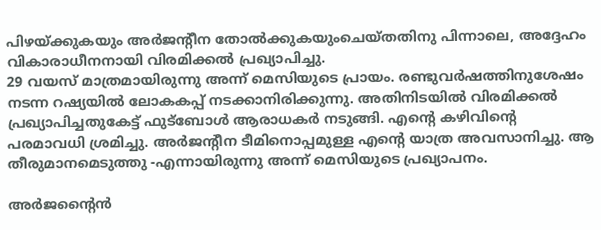പിഴയ്‌ക്കുകയും അര്‍ജന്റീന തോല്‍ക്കുകയുംചെയ്‌തതിനു പിന്നാലെ, അദ്ദേഹം വികാരാധീനനായി വിരമിക്കല്‍ പ്രഖ്യാപിച്ചു.
29 വയസ്‌ മാത്രമായിരുന്നു അന്ന്‌ മെസിയുടെ പ്രായം. രണ്ടുവര്‍ഷത്തിനുശേഷം നടന്ന റഷ്യയില്‍ ലോകകപ്പ്‌ നടക്കാനിരിക്കുന്നു. അതിനിടയില്‍ വിരമിക്കല്‍ പ്രഖ്യാപിച്ചതുകേട്ട്‌ ഫുട്‌ബോള്‍ ആരാധകര്‍ നടുങ്ങി. എന്റെ കഴിവിന്റെ പരമാവധി ശ്രമിച്ചു. അര്‍ജന്റീന ടീമിനൊപ്പമുള്ള എന്റെ യാത്ര അവസാനിച്ചു. ആ തീരുമാനമെടുത്തു -എന്നായിരുന്നു അന്ന്‌ മെസിയുടെ പ്രഖ്യാപനം.

അര്‍ജന്റൈന്‍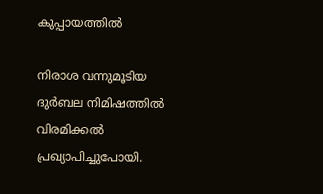കുപ്പായത്തില്‍

നിരാശ വന്നുമൂടിയ ദുര്‍ബല നിമിഷത്തില്‍ വിരമിക്കല്‍ പ്രഖ്യാപിച്ചുപോയി.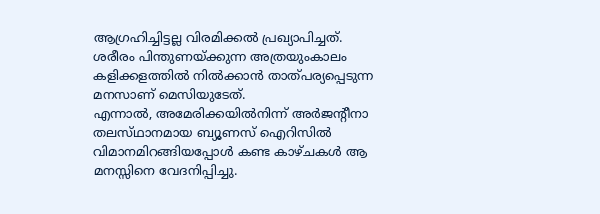ആഗ്രഹിച്ചിട്ടല്ല വിരമിക്കല്‍ പ്രഖ്യാപിച്ചത്‌. ശരീരം പിന്തുണയ്‌ക്കുന്ന അത്രയുംകാലം കളിക്കളത്തില്‍ നില്‍ക്കാന്‍ താത്‌പര്യപ്പെടുന്ന മനസാണ്‌ മെസിയുടേത്‌.
എന്നാല്‍, അമേരിക്കയില്‍നിന്ന്‌ അര്‍ജന്റീനാ തലസ്‌ഥാനമായ ബ്യൂണസ്‌ ഐറിസില്‍ വിമാനമിറങ്ങിയപ്പോള്‍ കണ്ട കാഴ്‌ചകള്‍ ആ മനസ്സിനെ വേദനിപ്പിച്ചു.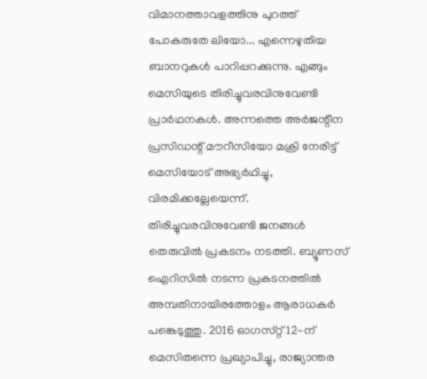വിമാനത്താവളത്തിനു പുറത്ത്‌ പോകരുതേ ലിയോ... എന്നെഴുതിയ ബാനറുകള്‍ പാറിപ്പറക്കുന്നു. എങ്ങും മെസിയുടെ തിരിച്ചുവരവിനുവേണ്ടി പ്രാര്‍ഥനകള്‍. അന്നത്തെ അര്‍ജന്റീന പ്രസിഡന്റ്‌ മൗറീസിയോ മക്രി നേരിട്ട്‌ മെസിയോട്‌ അഭ്യര്‍ഥിച്ചു, വിരമിക്കല്ലേയെന്ന്‌. തിരിച്ചുവരവിനുവേണ്ടി ജനങ്ങള്‍ തെരുവില്‍ പ്രകടനം നടത്തി. ബ്യൂണസ്‌ ഐറിസില്‍ നടന്ന പ്രകടനത്തില്‍ അമ്പതിനായിരത്തോളം ആരാധകര്‍ പങ്കെടുത്തു. 2016 ഓഗസ്‌റ്റ് 12-ന്‌ മെസിതന്നെ പ്രഖ്യാപിച്ചു, രാജ്യാന്തര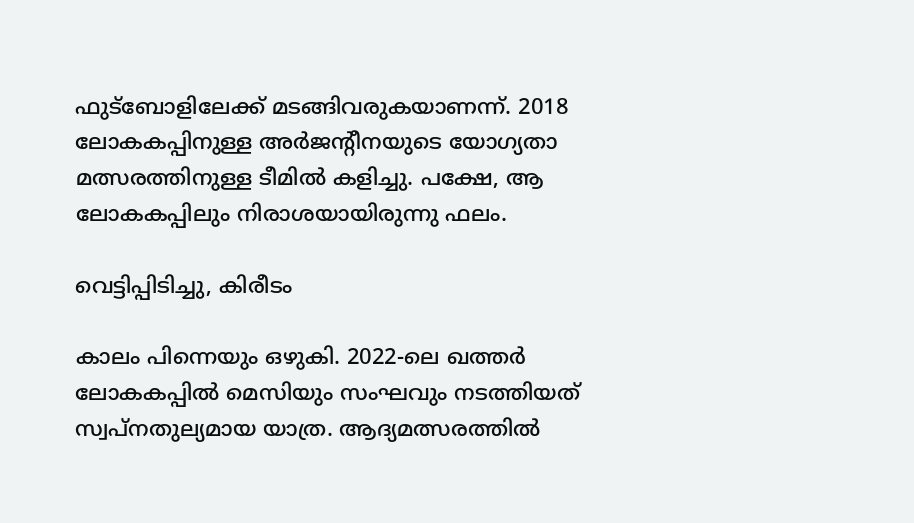ഫുട്‌ബോളിലേക്ക്‌ മടങ്ങിവരുകയാണന്ന്‌. 2018 ലോകകപ്പിനുള്ള അര്‍ജന്റീനയുടെ യോഗ്യതാ മത്സരത്തിനുള്ള ടീമില്‍ കളിച്ചു. പക്ഷേ, ആ ലോകകപ്പിലും നിരാശയായിരുന്നു ഫലം.

വെട്ടിപ്പിടിച്ചു, കിരീടം

കാലം പിന്നെയും ഒഴുകി. 2022-ലെ ഖത്തര്‍ ലോകകപ്പില്‍ മെസിയും സംഘവും നടത്തിയത്‌ സ്വപ്‌നതുല്യമായ യാത്ര. ആദ്യമത്സരത്തില്‍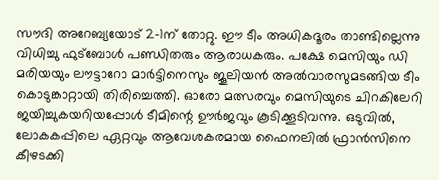സൗദി അറേബ്യയോട്‌ 2-1ന്‌ തോറ്റു. ഈ ടീം അധികദൂരം താണ്ടില്ലെന്നു വിധിച്ചു ഫുട്‌ബോള്‍ പണ്ഡിതരും ആരാധകരും. പക്ഷേ മെസിയും ഡി മരിയയും ലൗട്ടാറോ മാര്‍ട്ടിനെസും ജൂലിയന്‍ അല്‍വാരസുമടങ്ങിയ ടീം കൊടുങ്കാറ്റായി തിരിച്ചെത്തി. ഓരോ മത്സരവും മെസിയുടെ ചിറകിലേറി ജയിച്ചുകയറിയപ്പോള്‍ ടീമിന്റെ ഊര്‍ജവും കൂടിക്കൂടിവന്നു. ഒടുവില്‍, ലോകകപ്പിലെ ഏറ്റവും ആവേശകരമായ ഫൈനലില്‍ ഫ്രാന്‍സിനെ കീഴടക്കി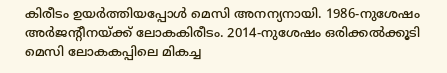കിരീടം ഉയര്‍ത്തിയപ്പോള്‍ മെസി അനന്യനായി. 1986-നുശേഷം അര്‍ജന്റീനയ്‌ക്ക് ലോകകിരീടം. 2014-നുശേഷം ഒരിക്കല്‍ക്കൂടി മെസി ലോകകപ്പിലെ മികച്ച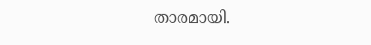താരമായി.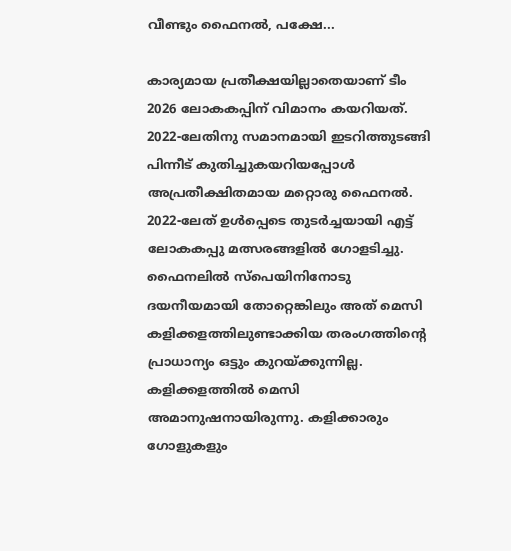വീണ്ടും ഫൈനല്‍, പക്ഷേ...

കാര്യമായ പ്രതീക്ഷയില്ലാതെയാണ്‌ ടീം 2026 ലോകകപ്പിന്‌ വിമാനം കയറിയത്‌. 2022-ലേതിനു സമാനമായി ഇടറിത്തുടങ്ങി പിന്നീട്‌ കുതിച്ചുകയറിയപ്പോള്‍ അപ്രതീക്ഷിതമായ മറ്റൊരു ഫൈനല്‍. 2022-ലേത്‌ ഉള്‍പ്പെടെ തുടര്‍ച്ചയായി എട്ട്‌ ലോകകപ്പു മത്സരങ്ങളില്‍ ഗോളടിച്ചു. ഫൈനലില്‍ സ്‌പെയിനിനോടു ദയനീയമായി തോറ്റെങ്കിലും അത്‌ മെസി കളിക്കളത്തിലുണ്ടാക്കിയ തരംഗത്തിന്റെ പ്രാധാന്യം ഒട്ടും കുറയ്‌ക്കുന്നില്ല.
കളിക്കളത്തില്‍ മെസി അമാനുഷനായിരുന്നു. കളിക്കാരും ഗോളുകളും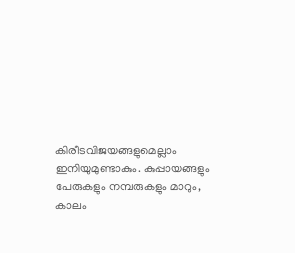കിരീടവിജയങ്ങളുമെല്ലാം ഇനിയുമുണ്ടാകും. കുപ്പായങ്ങളും പേരുകളും നമ്പരുകളും മാറും, കാലം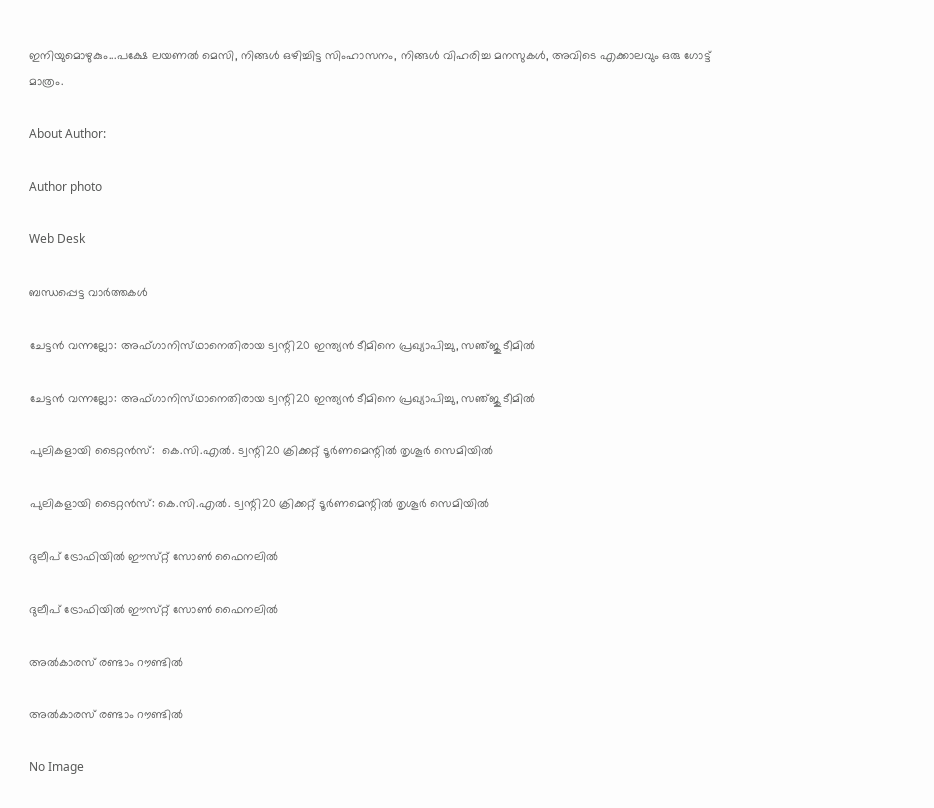ഇനിയുമൊഴുകും...പക്ഷേ ലയണല്‍ മെസി, നിങ്ങള്‍ ഒഴിച്ചിട്ട സിംഹാസനം, നിങ്ങള്‍ വിഹരിച്ച മനസുകള്‍, അവിടെ എക്കാലവും ഒരു ഗോട്ട്‌ മാത്രം.

About Author:

Author photo

Web Desk

ബന്ധപ്പെട്ട വാർത്തകൾ

ചേട്ടന്‍ വന്നല്ലോ: അഫ്‌ഗാനിസ്‌ഥാനെതിരായ ട്വന്റി20 ഇന്ത്യന്‍ ടീമിനെ പ്രഖ്യാപിച്ചു, സഞ്‌ജു ടീമില്‍

ചേട്ടന്‍ വന്നല്ലോ: അഫ്‌ഗാനിസ്‌ഥാനെതിരായ ട്വന്റി20 ഇന്ത്യന്‍ ടീമിനെ പ്രഖ്യാപിച്ചു, സഞ്‌ജു ടീമില്‍

പുലികളായി ടൈറ്റന്‍സ്‌:  കെ.സി.എല്‍. ട്വന്റി20 ക്രിക്കറ്റ്‌ ടൂര്‍ണമെന്റില്‍ തൃശൂര്‍ സെമിയില്‍

പുലികളായി ടൈറ്റന്‍സ്‌: കെ.സി.എല്‍. ട്വന്റി20 ക്രിക്കറ്റ്‌ ടൂര്‍ണമെന്റില്‍ തൃശൂര്‍ സെമിയില്‍

ദുലീപ്‌ ട്രോഫിയില്‍ ഈസ്‌റ്റ് സോണ്‍ ഫൈനലില്‍

ദുലീപ്‌ ട്രോഫിയില്‍ ഈസ്‌റ്റ് സോണ്‍ ഫൈനലില്‍

അല്‍കാരസ്‌ രണ്ടാം റൗണ്ടില്‍

അല്‍കാരസ്‌ രണ്ടാം റൗണ്ടില്‍

No Image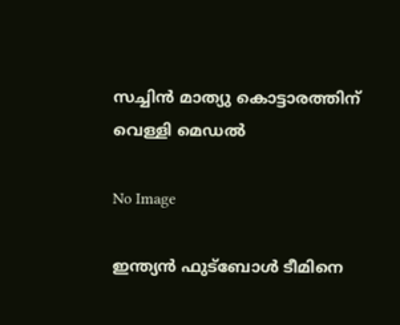സച്ചിന്‍ മാത്യു കൊട്ടാരത്തിന്‌ വെള്ളി മെഡല്‍

No Image

ഇന്ത്യന്‍ ഫുട്‌ബോള്‍ ടീമിനെ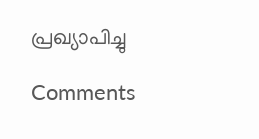പ്രഖ്യാപിച്ചു

Comments